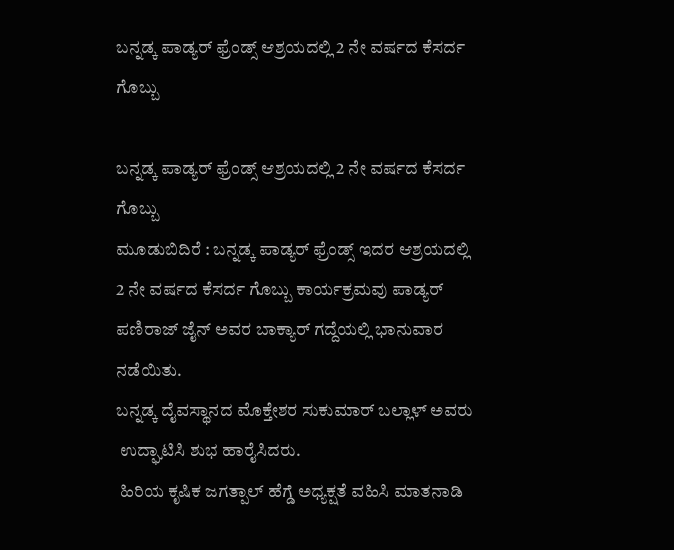ಬನ್ನಡ್ಕ ಪಾಡ್ಯರ್ ಫ್ರೆಂಡ್ಸ್ ಆಶ್ರಯದಲ್ಲಿ 2 ನೇ ವರ್ಷದ ಕೆಸರ್ದ ಗೊಬ್ಬು

ಬನ್ನಡ್ಕ ಪಾಡ್ಯರ್ ಫ್ರೆಂಡ್ಸ್ ಆಶ್ರಯದಲ್ಲಿ 2 ನೇ ವರ್ಷದ ಕೆಸರ್ದ ಗೊಬ್ಬು
ಮೂಡುಬಿದಿರೆ : ಬನ್ನಡ್ಕ ಪಾಡ್ಯರ್ ಫ್ರೆಂಡ್ಸ್ ಇದರ ಆಶ್ರಯದಲ್ಲಿ 2 ನೇ ವರ್ಷದ ಕೆಸರ್ದ ಗೊಬ್ಬು ಕಾರ್ಯಕ್ರಮವು ಪಾಡ್ಯರ್ ಪಣಿರಾಜ್ ಜೈನ್ ಅವರ ಬಾಕ್ಯಾರ್ ಗದ್ದೆಯಲ್ಲಿ ಭಾನುವಾರ ನಡೆಯಿತು.
ಬನ್ನಡ್ಕ ದೈವಸ್ಥಾನದ ಮೊಕ್ತೇಶರ ಸುಕುಮಾರ್ ಬಲ್ಲಾಳ್ ಅವರು
 ಉದ್ಘಾಟಿಸಿ ಶುಭ ಹಾರೈಸಿದರು.
 ಹಿರಿಯ ಕೃಷಿಕ ಜಗತ್ಪಾಲ್ ಹೆಗ್ಡೆ ಅಧ್ಯಕ್ಷತೆ ವಹಿಸಿ ಮಾತನಾಡಿ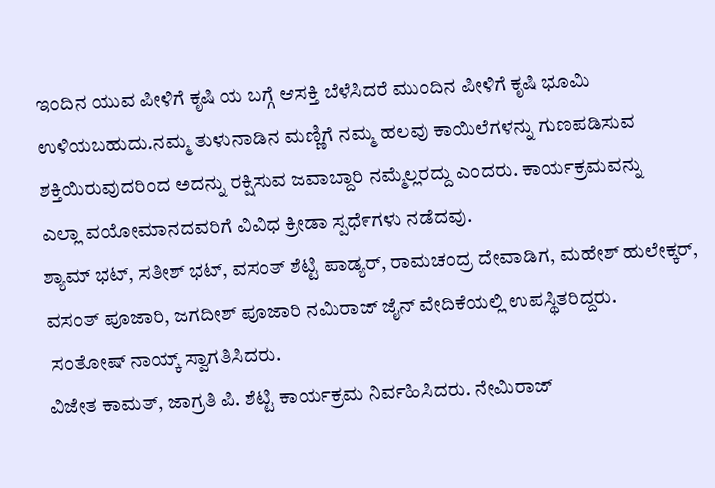ಇಂದಿನ ಯುವ ಪೀಳಿಗೆ ಕೃಷಿ ಯ ಬಗ್ಗೆ ಆಸಕ್ತಿ ಬೆಳೆಸಿದರೆ ಮುಂದಿನ ಪೀಳಿಗೆ ಕೃಷಿ ಭೂಮಿ ಉಳಿಯಬಹುದು.ನಮ್ಮ ತುಳುನಾಡಿನ ಮಣ್ಣಿಗೆ ನಮ್ಮ ಹಲವು ಕಾಯಿಲೆಗಳನ್ನು ಗುಣಪಡಿಸುವ ಶಕ್ತಿಯಿರುವುದರಿಂದ ಅದನ್ನು ರಕ್ಷಿಸುವ ಜವಾಬ್ದಾರಿ ನಮ್ಮೆಲ್ಲರದ್ದು ಎಂದರು. ಕಾರ್ಯಕ್ರಮವನ್ನು
ಎಲ್ಲಾ ವಯೋಮಾನದವರಿಗೆ ವಿವಿಧ ಕ್ರೀಡಾ ಸ್ಪಧೆ೯ಗಳು ನಡೆದವು.
ಶ್ಯಾಮ್ ಭಟ್, ಸತೀಶ್ ಭಟ್, ವಸಂತ್ ಶೆಟ್ಟಿ ಪಾಡ್ಯರ್, ರಾಮಚಂದ್ರ ದೇವಾಡಿಗ, ಮಹೇಶ್ ಹುಲೇಕ್ಕರ್, ವಸಂತ್ ಪೂಜಾರಿ, ಜಗದೀಶ್ ಪೂಜಾರಿ ನಮಿರಾಜ್ ಜೈನ್ ವೇದಿಕೆಯಲ್ಲಿ ಉಪಸ್ಥಿತರಿದ್ದರು.
 ಸಂತೋಷ್ ನಾಯ್ಕ್ ಸ್ವಾಗತಿಸಿದರು.
ವಿಜೇತ ಕಾಮತ್, ಜಾಗ್ರತಿ ಪಿ. ಶೆಟ್ಟಿ ಕಾರ್ಯಕ್ರಮ ನಿರ್ವಹಿಸಿದರು. ನೇಮಿರಾಜ್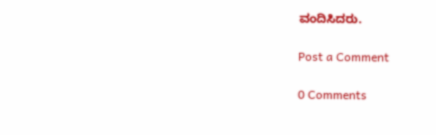ವಂದಿಸಿದರು.

Post a Comment

0 Comments